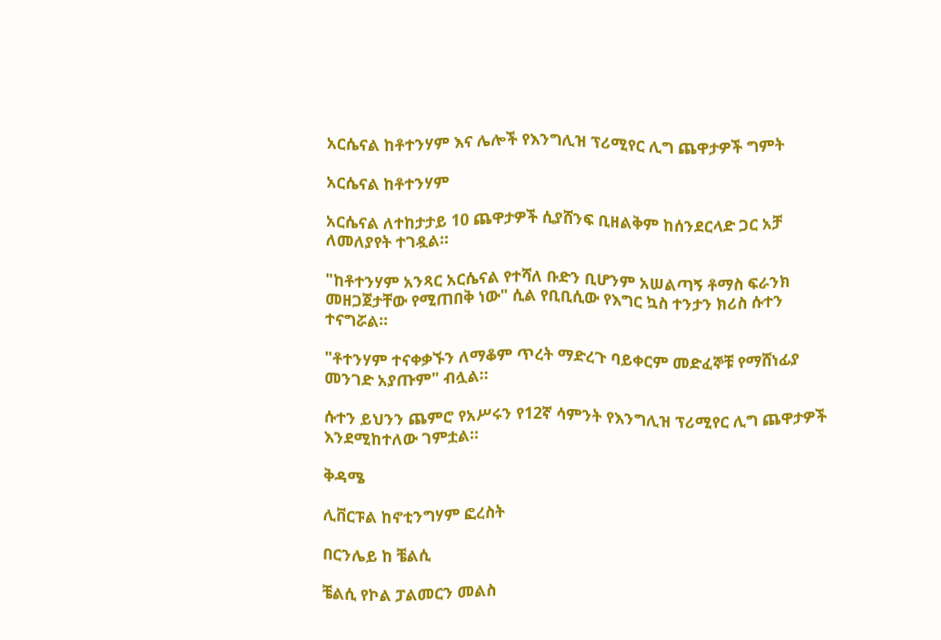አርሴናል ከቶተንሃም እና ሌሎች የእንግሊዝ ፕሪሚየር ሊግ ጨዋታዎች ግምት

አርሴናል ከቶተንሃም

አርሴናል ለተከታታይ 10 ጨዋታዎች ሲያሸንፍ ቢዘልቅም ከሰንደርላድ ጋር አቻ ለመለያየት ተገዷል።

"ከቶተንሃም አንጻር አርሴናል የተሻለ ቡድን ቢሆንም አሠልጣኝ ቶማስ ፍራንክ መዘጋጀታቸው የሚጠበቅ ነው" ሲል የቢቢሲው የእግር ኳስ ተንታን ክሪስ ሱተን ተናግሯል።

"ቶተንሃም ተናቀቃኙን ለማቆም ጥረት ማድረጉ ባይቀርም መድፈኞቹ የማሸነፊያ መንገድ አያጡም" ብሏል።

ሱተን ይህንን ጨምሮ የአሥሩን የ12ኛ ሳምንት የእንግሊዝ ፕሪሚየር ሊግ ጨዋታዎች እንደሚከተለው ገምቷል።

ቅዳሜ

ሊቨርፑል ከኖቲንግሃም ፎረስት

በርንሌይ ከ ቼልሲ

ቼልሲ የኮል ፓልመርን መልስ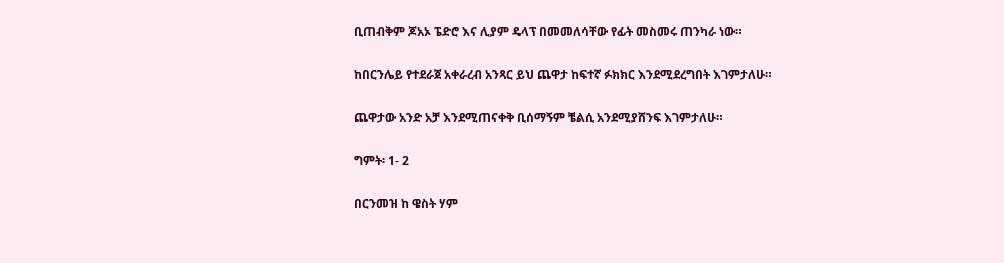ቢጠብቅም ጆአኦ ፔድሮ እና ሊያም ዴላፕ በመመለሳቸው የፊት መስመሩ ጠንካራ ነው።

ከበርንሌይ የተደራጀ አቀራረብ አንጻር ይህ ጨዋታ ከፍተኛ ፉክክር እንደሚደረግበት እገምታለሁ።

ጨዋታው አንድ አቻ እንደሚጠናቀቅ ቢሰማኝም ቼልሲ አንደሚያሸንፍ እገምታለሁ።

ግምት፡ 1- 2

በርንመዝ ከ ዌስት ሃም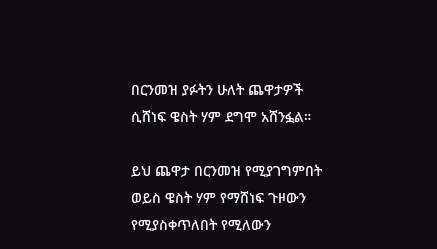በርንመዝ ያፉትን ሁለት ጨዋታዎች ሲሸነፍ ዌስት ሃም ደግሞ አሸንፏል።

ይህ ጨዋታ በርንመዝ የሚያገግምበት ወይስ ዌስት ሃም የማሸነፍ ጉዞውን የሚያስቀጥለበት የሚለውን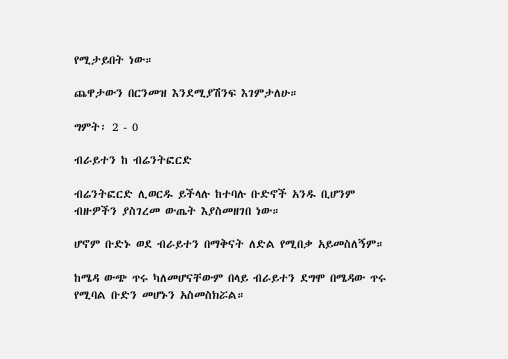የሚታይበት ነው።

ጨዋታውን በርንመዝ እንደሚያሽንፍ እገምታለሁ።

ግምት፡ 2 - 0

ብራይተን ከ ብሬንትፎርድ

ብሬንትፎርድ ሊወርዱ ይችላሉ ከተባሉ ቡድኖች አንዱ ቢሆንም ብዙዎችን ያስገረመ ውጤት እያስመዘገበ ነው።

ሆኖም ቡድኑ ወደ ብራይተን በማቅናት ለድል የሚበቃ አይመስለኝም።

ከሜዳ ውጭ ጥሩ ካለመሆናቸውም በላይ ብራይተን ደግሞ በሜዳው ጥሩ የሚባል ቡድን መሆኑን አስመስክሯል።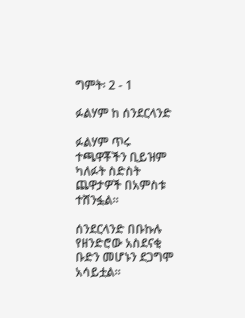ግምት፡ 2 - 1

ፉልሃም ከ ሰንደርላንድ

ፉልሃም ጥሩ ተጫዋቾችን ቢይዝም ካለፉት ስድስት ጨዋታዎች በአምስቱ ተሸንፏል።

ሰንደርላንድ በቡኩሉ የዘንድሮው አስደናቂ ቡድን መሆኑን ደጋግሞ አሳይቷል።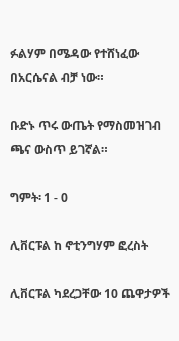ፉልሃም በሜዳው የተሸነፈው በአርሴናል ብቻ ነው።

ቡድኑ ጥሩ ውጤት የማስመዝገብ ጫና ውስጥ ይገኛል።

ግምት፡ 1 - 0

ሊቨርፑል ከ ኖቲንግሃም ፎረስት

ሊቨርፑል ካደረጋቸው 10 ጨዋታዎች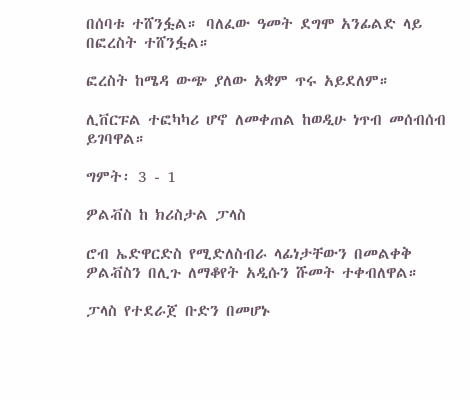በሰባቱ ተሸንፏል። ባለፈው ዓመት ደግሞ አንፊልድ ላይ በፎረስት ተሸንፏል።

ፎረስት ከሜዳ ውጭ ያለው አቋም ጥሩ አይደለም።

ሊቨርፑል ተፎካካሪ ሆኖ ለመቀጠል ከወዲሁ ነጥብ መሰብሰብ ይገባዋል።

ግምት፡ 3 - 1

ዎልቭስ ከ ክሪስታል ፓላስ

ሮብ ኤድዋርድስ የሚድለስብራ ላፊነታቸውን በመልቀቅ ዎልቭስን በሊጉ ለማቆየት አዲሱን ሹመት ተቀብለዋል።

ፓላስ የተደራጀ ቡድን በመሆኑ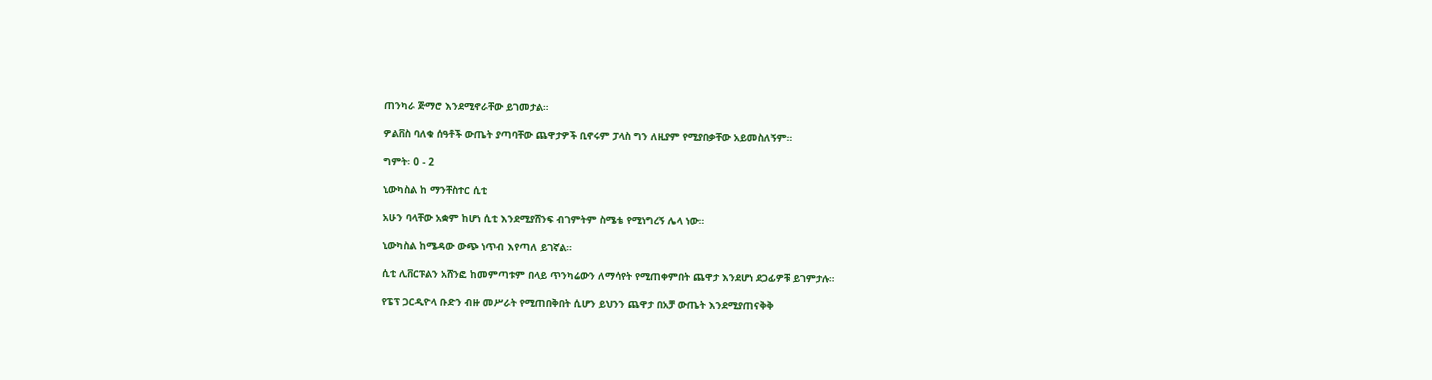ጠንካራ ጅማሮ እንደሚኖራቸው ይገመታል።

ዎልቨስ ባለቁ ሰዓቶች ውጤት ያጣባቸው ጨዋታዎች ቢኖሩም ፓላስ ግን ለዚያም የሚያበቃቸው አይመስለኝም።

ግምት፡ 0 - 2

ኒውካስል ከ ማንቸስተር ሲቲ

አሁን ባላቸው አቋም ከሆነ ሲቲ እንደሚያሸንፍ ብገምትም ስሜቴ የሚነግረኝ ሌላ ነው።

ኒውካስል ከሜዳው ውጭ ነጥብ እየጣለ ይገኛል።

ሲቲ ሊቨርፑልን አሸንፎ ከመምጣቱም በላይ ጥንካሬውን ለማሳየት የሚጠቀምበት ጨዋታ እንደሆነ ደጋፊዎቹ ይገምታሉ።

የፔፕ ጋርዲዮላ ቡድን ብዙ መሥራት የሚጠበቅበት ሲሆን ይህንን ጨዋታ በአቻ ውጤት እንደሚያጠናቅቅ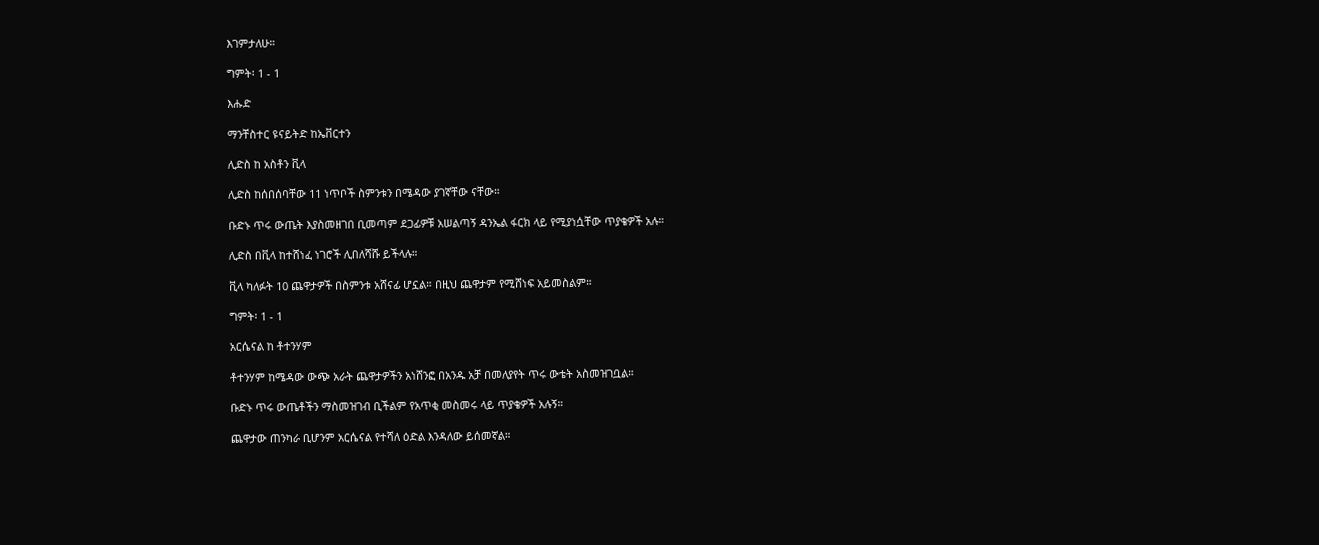እገምታለሁ።

ግምት፡ 1 - 1

እሑድ

ማንቸስተር ዩናይትድ ከኤቨርተን

ሊድስ ከ አስቶን ቪላ

ሊድስ ከሰበሰባቸው 11 ነጥቦች ስምንቱን በሜዳው ያገኛቸው ናቸው።

ቡድኑ ጥሩ ውጤት እያስመዘገበ ቢመጣም ደጋፊዎቹ አሠልጣኝ ዳንኤል ፋርክ ላይ የሚያነሷቸው ጥያቄዎች አሉ።

ሊድስ በቪላ ከተሸነፈ ነገሮች ሊበለሻሹ ይችላሉ።

ቪላ ካለፉት 10 ጨዋታዎች በስምንቱ አሸናፊ ሆኗል። በዚህ ጨዋታም የሚሸነፍ አይመስልም።

ግምት፡ 1 - 1

አርሴናል ከ ቶተንሃም

ቶተንሃም ከሜዳው ውጭ አራት ጨዋታዎችን አነሸንፎ በአንዱ አቻ በመለያየት ጥሩ ውቴት አስመዝገቧል።

ቡድኑ ጥሩ ውጤቶችን ማስመዝገብ ቢችልም የአጥቂ መስመሩ ላይ ጥያቄዎች አሉኝ።

ጨዋታው ጠንካራ ቢሆንም አርሴናል የተሻለ ዕድል እንዳለው ይሰመኛል።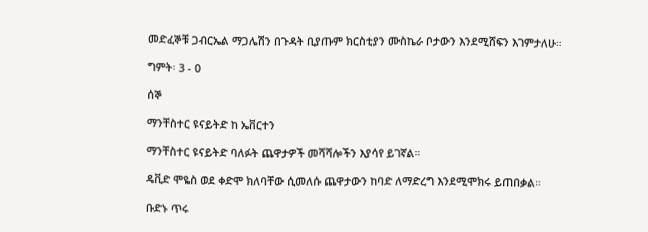መድፈኞቹ ጋብርኤል ማጋሌሽን በጉዳት ቢያጡም ክርስቲያን ሙስኬራ ቦታውን እንደሚሸፍን እገምታለሁ።

ግምት፡ 3 - 0

ሰኞ

ማንቸስተር ዩናይትድ ከ ኤቨርተን

ማንቸስተር ዩናይትድ ባለፉት ጨዋታዎች መሻሻሎችን እያሳየ ይገኛል።

ዴቪድ ሞዬስ ወደ ቀድሞ ክለባቸው ሲመለሱ ጨዋታውን ከባድ ለማድረግ እንደሚሞክሩ ይጠበቃል።

ቡድኑ ጥሩ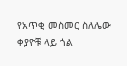የአጥቂ መስመር ስለሌው ቀያዮቹ ላይ ጎል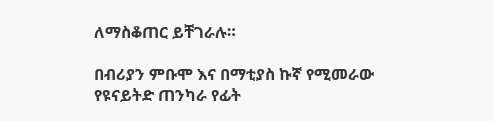ለማስቆጠር ይቸገራሉ።

በብሪያን ምቡሞ እና በማቲያስ ኩኛ የሚመራው የዩናይትድ ጠንካራ የፊት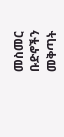መስመር ቡድኖችን መቅጣት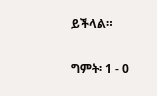ይችላል።

ግምት፡ 1 - 0